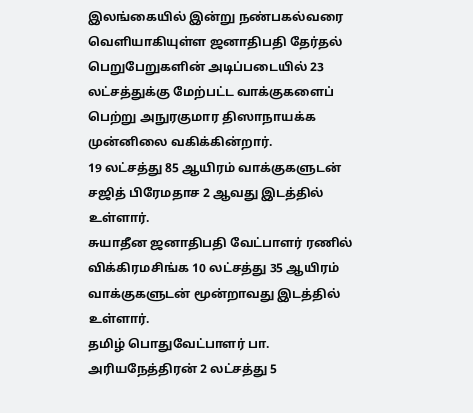இலங்கையில் இன்று நண்பகல்வரை வெளியாகியுள்ள ஜனாதிபதி தேர்தல் பெறுபேறுகளின் அடிப்படையில் 23 லட்சத்துக்கு மேற்பட்ட வாக்குகளைப் பெற்று அநுரகுமார திஸாநாயக்க முன்னிலை வகிக்கின்றார்.
19 லட்சத்து 85 ஆயிரம் வாக்குகளுடன் சஜித் பிரேமதாச 2 ஆவது இடத்தில் உள்ளார்.
சுயாதீன ஜனாதிபதி வேட்பாளர் ரணில் விக்கிரமசிங்க 10 லட்சத்து 35 ஆயிரம் வாக்குகளுடன் மூன்றாவது இடத்தில் உள்ளார்.
தமிழ் பொதுவேட்பாளர் பா. அரியநேத்திரன் 2 லட்சத்து 5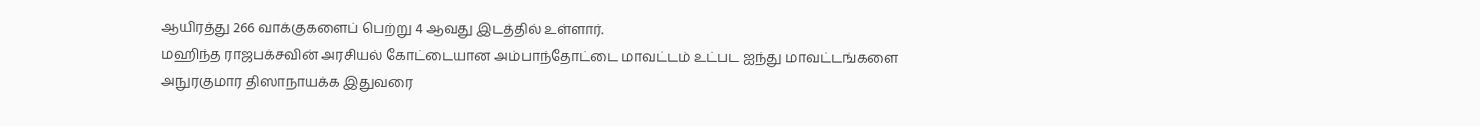ஆயிரத்து 266 வாக்குகளைப் பெற்று 4 ஆவது இடத்தில் உள்ளார்.
மஹிந்த ராஜபக்சவின் அரசியல் கோட்டையான அம்பாந்தோட்டை மாவட்டம் உட்பட ஐந்து மாவட்டங்களை அநுரகுமார திஸாநாயக்க இதுவரை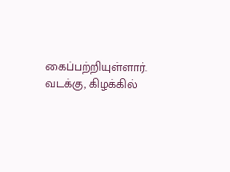கைப்பற்றியுள்ளார்.
வடக்கு, கிழக்கில்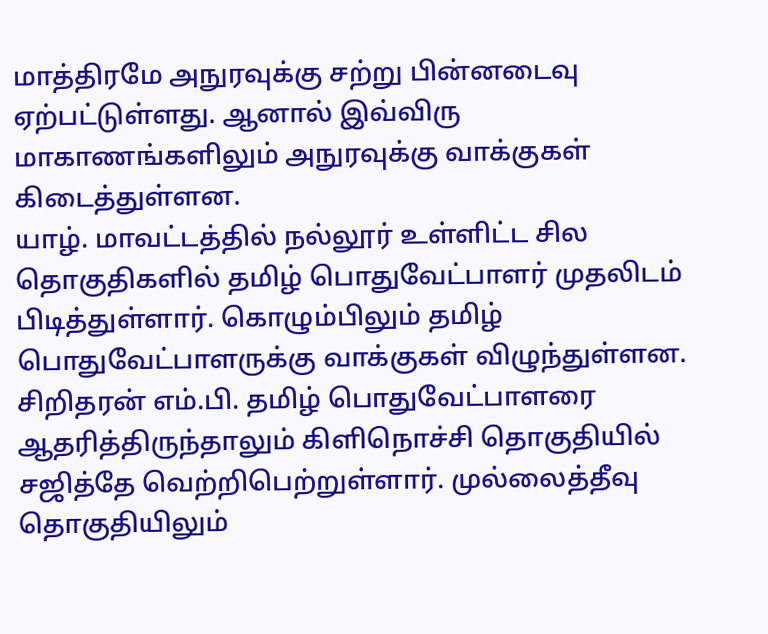மாத்திரமே அநுரவுக்கு சற்று பின்னடைவு ஏற்பட்டுள்ளது. ஆனால் இவ்விரு மாகாணங்களிலும் அநுரவுக்கு வாக்குகள் கிடைத்துள்ளன.
யாழ். மாவட்டத்தில் நல்லூர் உள்ளிட்ட சில தொகுதிகளில் தமிழ் பொதுவேட்பாளர் முதலிடம் பிடித்துள்ளார். கொழும்பிலும் தமிழ் பொதுவேட்பாளருக்கு வாக்குகள் விழுந்துள்ளன.
சிறிதரன் எம்.பி. தமிழ் பொதுவேட்பாளரை ஆதரித்திருந்தாலும் கிளிநொச்சி தொகுதியில் சஜித்தே வெற்றிபெற்றுள்ளார். முல்லைத்தீவு தொகுதியிலும்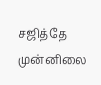சஜித்தே முன்னிலை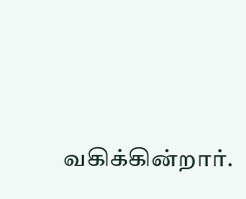வகிக்கின்றார்.